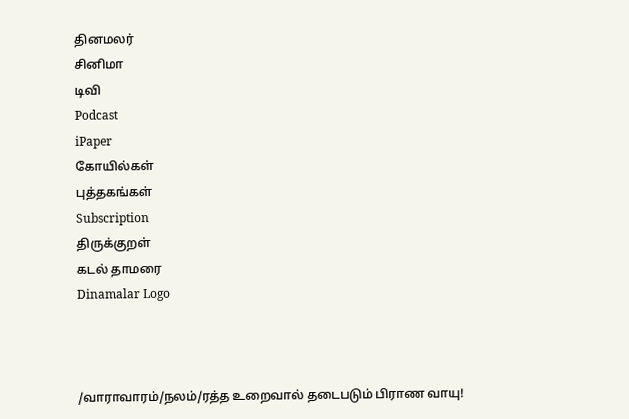தினமலர்
சினிமா
டிவி
Podcast
iPaper
கோயில்கள்
புத்தகங்கள்
Subscription
திருக்குறள்
கடல் தாமரை
Dinamalar Logo



/வாராவாரம்/நலம்/ரத்த உறைவால் தடைபடும் பிராண வாயு!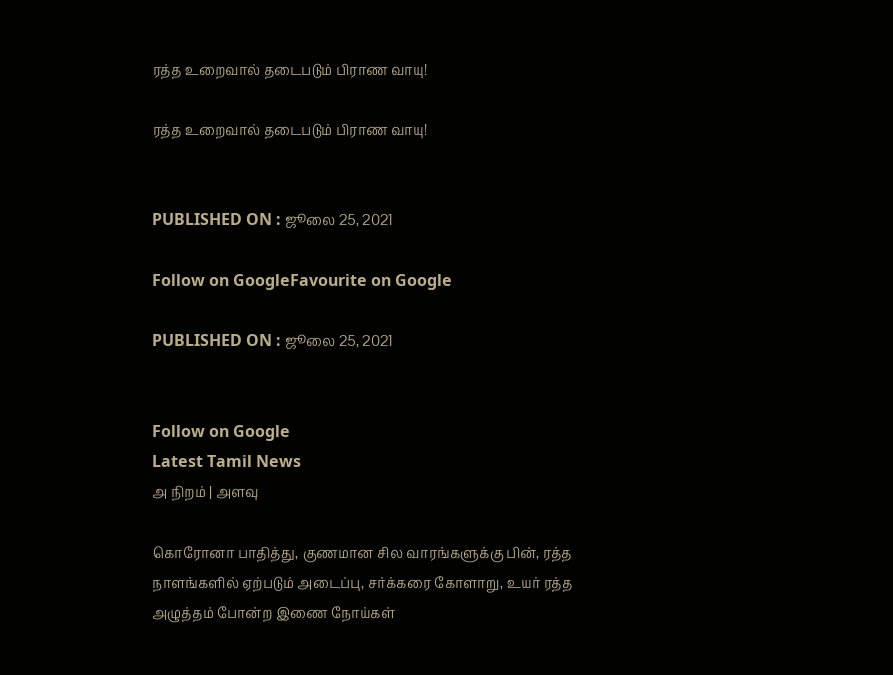ரத்த உறைவால் தடைபடும் பிராண வாயு!

ரத்த உறைவால் தடைபடும் பிராண வாயு!


PUBLISHED ON : ஜூலை 25, 2021

Follow on GoogleFavourite on Google

PUBLISHED ON : ஜூலை 25, 2021


Follow on Google
Latest Tamil News
அ நிறம் | அளவு

கொரோனா பாதித்து, குணமான சில வாரங்களுக்கு பின், ரத்த நாளங்களில் ஏற்படும் அடைப்பு, சர்க்கரை கோளாறு, உயர் ரத்த அழுத்தம் போன்ற இணை நோய்கள்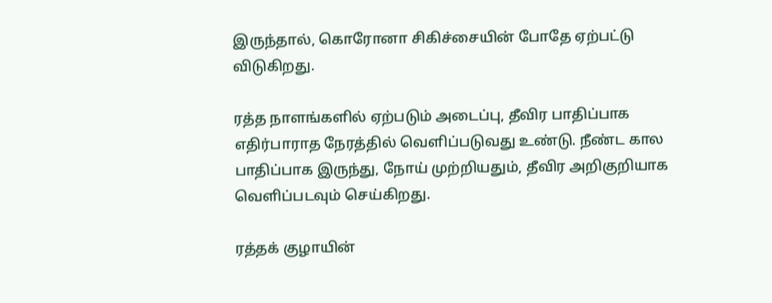இருந்தால், கொரோனா சிகிச்சையின் போதே ஏற்பட்டு விடுகிறது.

ரத்த நாளங்களில் ஏற்படும் அடைப்பு, தீவிர பாதிப்பாக எதிர்பாராத நேரத்தில் வெளிப்படுவது உண்டு. நீண்ட கால பாதிப்பாக இருந்து, நோய் முற்றியதும், தீவிர அறிகுறியாக வெளிப்படவும் செய்கிறது.

ரத்தக் குழாயின்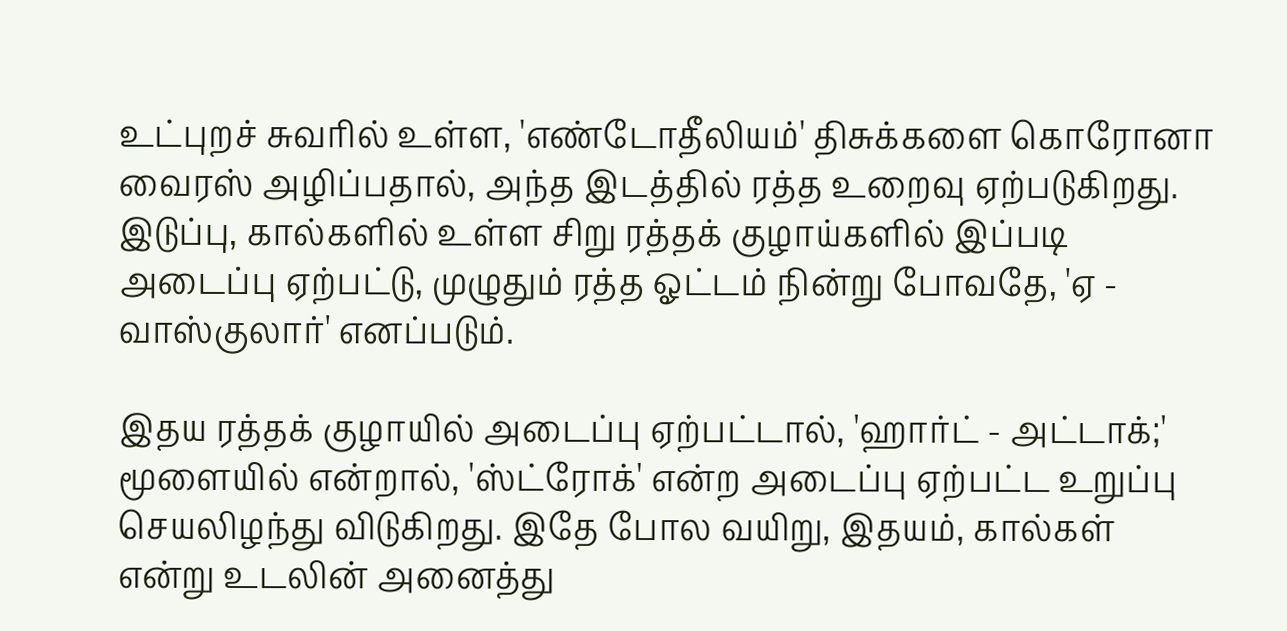உட்புறச் சுவரில் உள்ள, 'எண்டோதீலியம்' திசுக்களை கொரோனா வைரஸ் அழிப்பதால், அந்த இடத்தில் ரத்த உறைவு ஏற்படுகிறது. இடுப்பு, கால்களில் உள்ள சிறு ரத்தக் குழாய்களில் இப்படி அடைப்பு ஏற்பட்டு, முழுதும் ரத்த ஓட்டம் நின்று போவதே, 'ஏ - வாஸ்குலார்' எனப்படும்.

இதய ரத்தக் குழாயில் அடைப்பு ஏற்பட்டால், 'ஹார்ட் - அட்டாக்;' மூளையில் என்றால், 'ஸ்ட்ரோக்' என்ற அடைப்பு ஏற்பட்ட உறுப்பு செயலிழந்து விடுகிறது. இதே போல வயிறு, இதயம், கால்கள் என்று உடலின் அனைத்து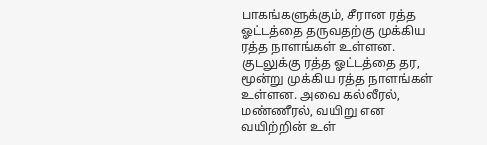பாகங்களுக்கும், சீரான ரத்த ஓட்டத்தை தருவதற்கு முக்கிய ரத்த நாளங்கள் உள்ளன. குடலுக்கு ரத்த ஓட்டத்தை தர, மூன்று முக்கிய ரத்த நாளங்கள் உள்ளன. அவை கல்லீரல், மண்ணீரல், வயிறு என வயிற்றின் உள்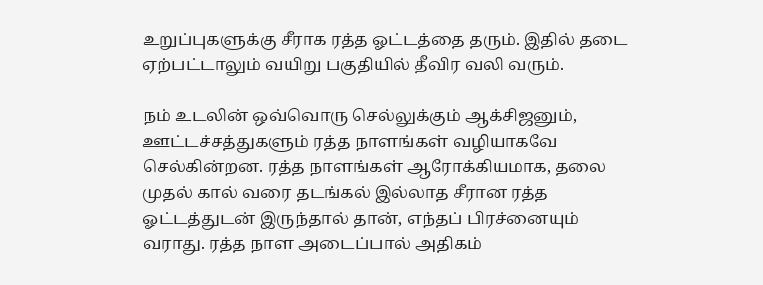உறுப்புகளுக்கு சீராக ரத்த ஓட்டத்தை தரும். இதில் தடை ஏற்பட்டாலும் வயிறு பகுதியில் தீவிர வலி வரும்.

நம் உடலின் ஒவ்வொரு செல்லுக்கும் ஆக்சிஜனும், ஊட்டச்சத்துகளும் ரத்த நாளங்கள் வழியாகவே செல்கின்றன. ரத்த நாளங்கள் ஆரோக்கியமாக, தலை முதல் கால் வரை தடங்கல் இல்லாத சீரான ரத்த ஓட்டத்துடன் இருந்தால் தான், எந்தப் பிரச்னையும் வராது. ரத்த நாள அடைப்பால் அதிகம்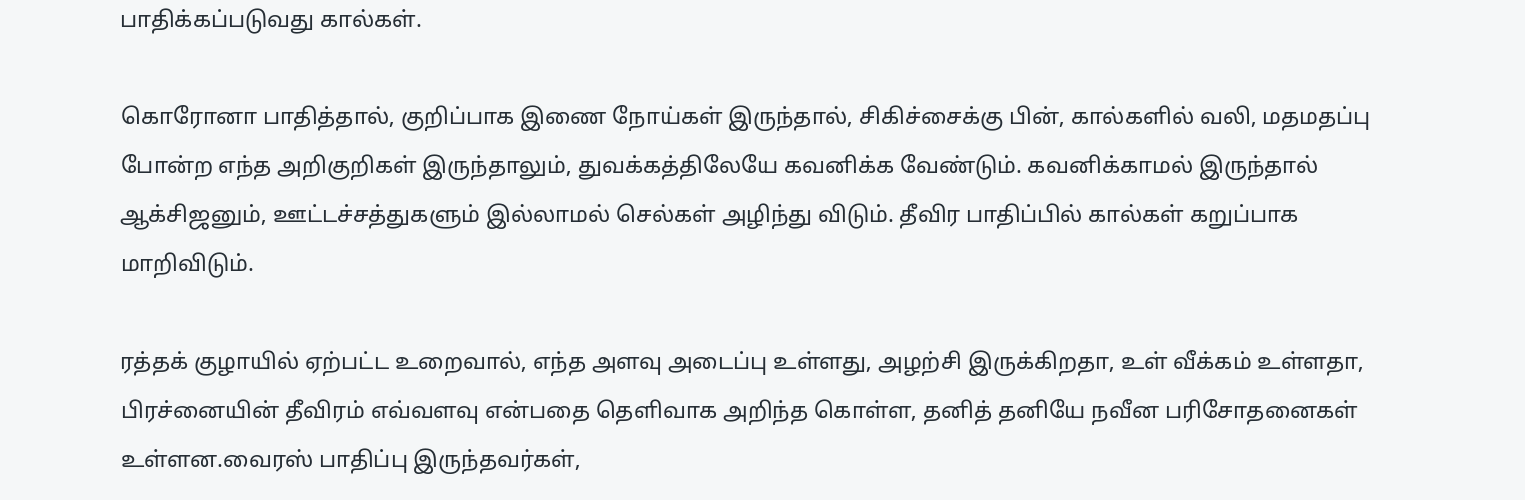பாதிக்கப்படுவது கால்கள்.

கொரோனா பாதித்தால், குறிப்பாக இணை நோய்கள் இருந்தால், சிகிச்சைக்கு பின், கால்களில் வலி, மதமதப்பு போன்ற எந்த அறிகுறிகள் இருந்தாலும், துவக்கத்திலேயே கவனிக்க வேண்டும். கவனிக்காமல் இருந்தால் ஆக்சிஜனும், ஊட்டச்சத்துகளும் இல்லாமல் செல்கள் அழிந்து விடும். தீவிர பாதிப்பில் கால்கள் கறுப்பாக மாறிவிடும்.

ரத்தக் குழாயில் ஏற்பட்ட உறைவால், எந்த அளவு அடைப்பு உள்ளது, அழற்சி இருக்கிறதா, உள் வீக்கம் உள்ளதா, பிரச்னையின் தீவிரம் எவ்வளவு என்பதை தெளிவாக அறிந்த கொள்ள, தனித் தனியே நவீன பரிசோதனைகள் உள்ளன.வைரஸ் பாதிப்பு இருந்தவர்கள்,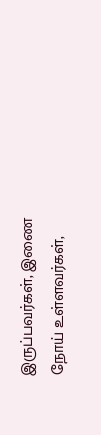இருப்பவர்கள், இணை நோய் உள்ளவர்கள்,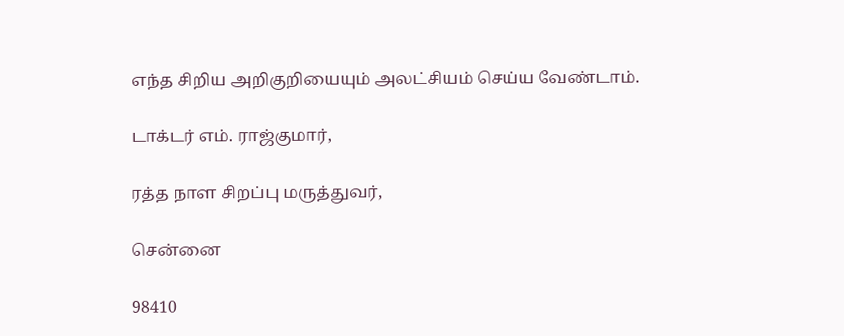எந்த சிறிய அறிகுறியையும் அலட்சியம் செய்ய வேண்டாம்.

டாக்டர் எம். ராஜ்குமார்,

ரத்த நாள சிறப்பு மருத்துவர்,

சென்னை

98410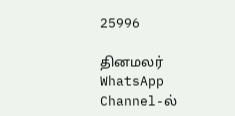25996

தினமலர் WhatsApp Channel-ல்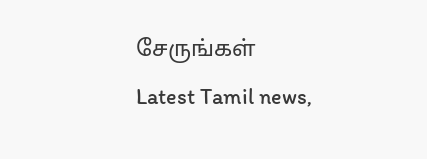சேருங்கள்
Latest Tamil news,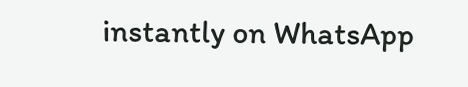instantly on WhatsApp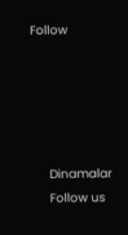Follow





      Dinamalar
      Follow us